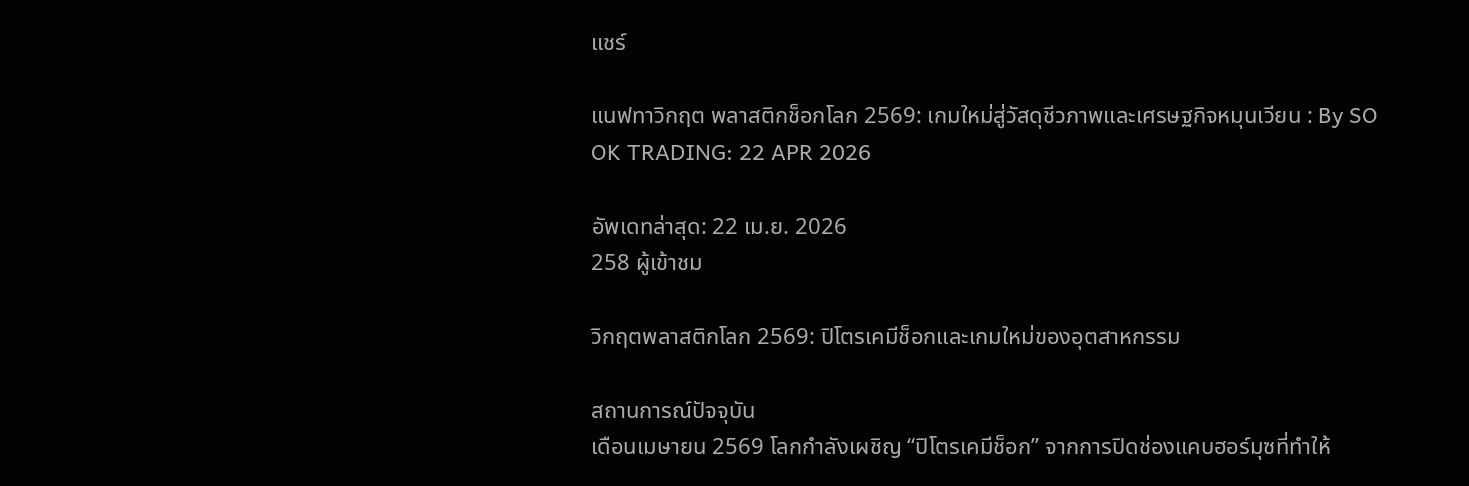แชร์

แนฟทาวิกฤต พลาสติกช็อกโลก 2569: เกมใหม่สู่วัสดุชีวภาพและเศรษฐกิจหมุนเวียน : By SO OK TRADING: 22 APR 2026

อัพเดทล่าสุด: 22 เม.ย. 2026
258 ผู้เข้าชม

วิกฤตพลาสติกโลก 2569: ปิโตรเคมีช็อกและเกมใหม่ของอุตสาหกรรม

สถานการณ์ปัจจุบัน
เดือนเมษายน 2569 โลกกำลังเผชิญ “ปิโตรเคมีช็อก” จากการปิดช่องแคบฮอร์มุซที่ทำให้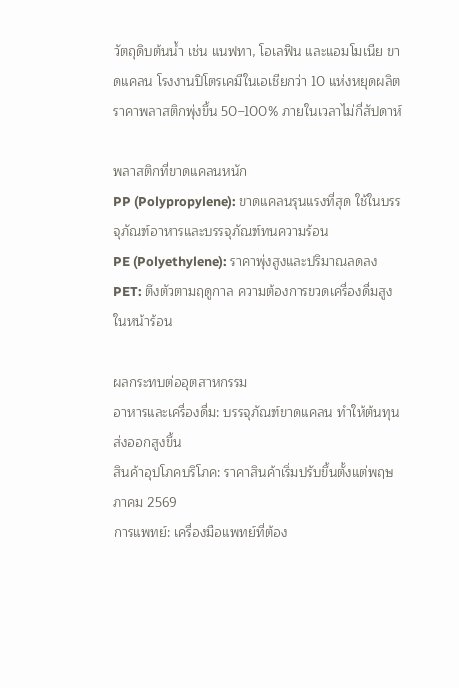วัตถุดิบต้นน้ำ เช่น แนฟทา, โอเลฟิน และแอมโมเนีย ขาดแคลน โรงงานปิโตรเคมีในเอเชียกว่า 10 แห่งหยุดผลิต ราคาพลาสติกพุ่งขึ้น 50–100% ภายในเวลาไม่กี่สัปดาห์

พลาสติกที่ขาดแคลนหนัก
PP (Polypropylene): ขาดแคลนรุนแรงที่สุด ใช้ในบรรจุภัณฑ์อาหารและบรรจุภัณฑ์ทนความร้อน
PE (Polyethylene): ราคาพุ่งสูงและปริมาณลดลง
PET: ตึงตัวตามฤดูกาล ความต้องการขวดเครื่องดื่มสูงในหน้าร้อน

ผลกระทบต่ออุตสาหกรรม
อาหารและเครื่องดื่ม: บรรจุภัณฑ์ขาดแคลน ทำให้ต้นทุนส่งออกสูงขึ้น
สินค้าอุปโภคบริโภค: ราคาสินค้าเริ่มปรับขึ้นตั้งแต่พฤษภาคม 2569
การแพทย์: เครื่องมือแพทย์ที่ต้อง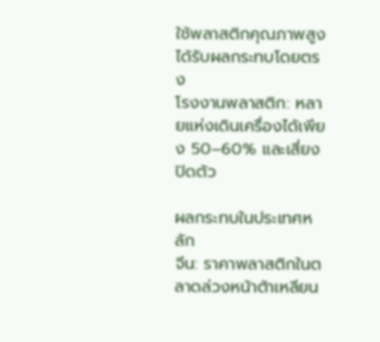ใช้พลาสติกคุณภาพสูงได้รับผลกระทบโดยตรง
โรงงานพลาสติก: หลายแห่งเดินเครื่องได้เพียง 50–60% และเสี่ยงปิดตัว

ผลกระทบในประเทศหลัก
จีน: ราคาพลาสติกในตลาดล่วงหน้าต้าเหลียน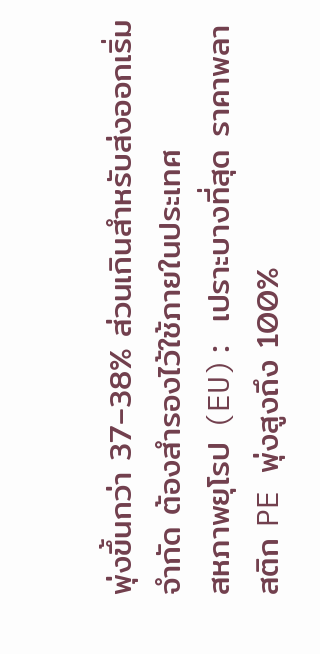พุ่งขึ้นกว่า 37–38% ส่วนเกินสำหรับส่งออกเริ่มจำกัด ต้องสำรองไว้ใช้ภายในประเทศ
สหภาพยุโรป (EU): เปราะบางที่สุด ราคาพลาสติก PE พุ่งสูงถึง 100%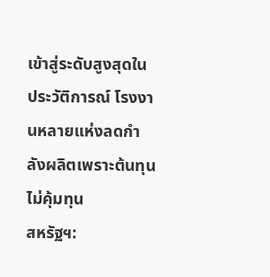เข้าสู่ระดับสูงสุดในประวัติการณ์ โรงงานหลายแห่งลดกำลังผลิตเพราะต้นทุนไม่คุ้มทุน
สหรัฐฯ: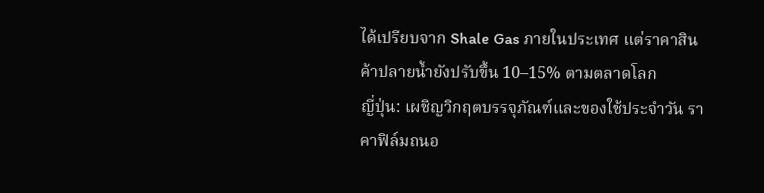ได้เปรียบจาก Shale Gas ภายในประเทศ แต่ราคาสินค้าปลายน้ำยังปรับขึ้น 10–15% ตามตลาดโลก
ญี่ปุ่น: เผชิญวิกฤตบรรจุภัณฑ์และของใช้ประจำวัน ราคาฟิล์มถนอ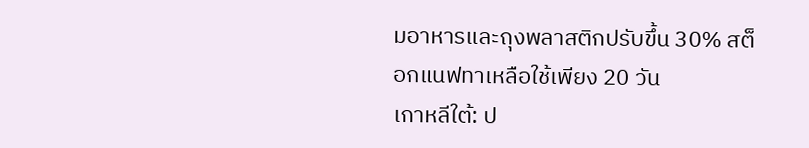มอาหารและถุงพลาสติกปรับขึ้น 30% สต็อกแนฟทาเหลือใช้เพียง 20 วัน
เกาหลีใต้: ป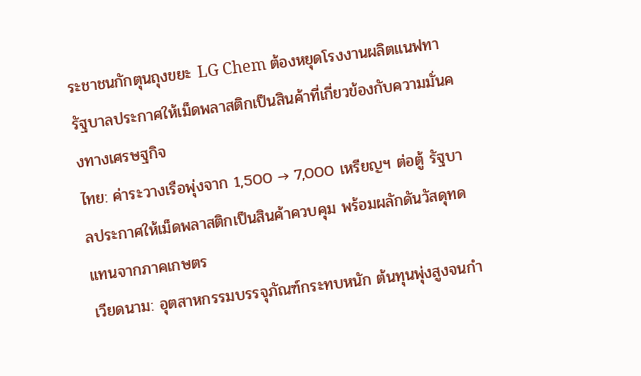ระชาชนกักตุนถุงขยะ LG Chem ต้องหยุดโรงงานผลิตแนฟทา รัฐบาลประกาศให้เม็ดพลาสติกเป็นสินค้าที่เกี่ยวข้องกับความมั่นคงทางเศรษฐกิจ
ไทย: ค่าระวางเรือพุ่งจาก 1,500 → 7,000 เหรียญฯ ต่อตู้ รัฐบาลประกาศให้เม็ดพลาสติกเป็นสินค้าควบคุม พร้อมผลักดันวัสดุทดแทนจากภาคเกษตร
เวียดนาม: อุตสาหกรรมบรรจุภัณฑ์กระทบหนัก ต้นทุนพุ่งสูงจนกำ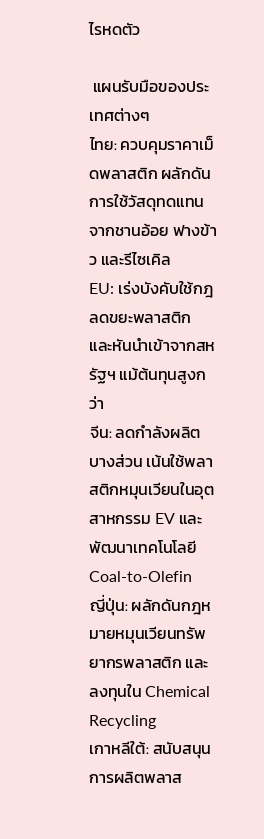ไรหดตัว

 แผนรับมือของประเทศต่างๆ
ไทย: ควบคุมราคาเม็ดพลาสติก ผลักดันการใช้วัสดุทดแทนจากชานอ้อย ฟางข้าว และรีไซเคิล
EU: เร่งบังคับใช้กฎลดขยะพลาสติก และหันนำเข้าจากสหรัฐฯ แม้ต้นทุนสูงกว่า
จีน: ลดกำลังผลิตบางส่วน เน้นใช้พลาสติกหมุนเวียนในอุตสาหกรรม EV และพัฒนาเทคโนโลยี Coal-to-Olefin
ญี่ปุ่น: ผลักดันกฎหมายหมุนเวียนทรัพยากรพลาสติก และลงทุนใน Chemical Recycling
เกาหลีใต้: สนับสนุนการผลิตพลาส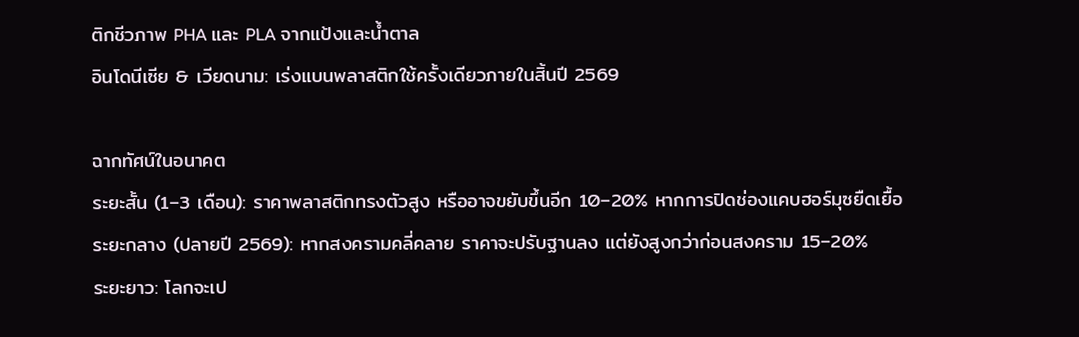ติกชีวภาพ PHA และ PLA จากแป้งและน้ำตาล
อินโดนีเซีย & เวียดนาม: เร่งแบนพลาสติกใช้ครั้งเดียวภายในสิ้นปี 2569

ฉากทัศน์ในอนาคต
ระยะสั้น (1–3 เดือน): ราคาพลาสติกทรงตัวสูง หรืออาจขยับขึ้นอีก 10–20% หากการปิดช่องแคบฮอร์มุซยืดเยื้อ
ระยะกลาง (ปลายปี 2569): หากสงครามคลี่คลาย ราคาจะปรับฐานลง แต่ยังสูงกว่าก่อนสงคราม 15–20%
ระยะยาว: โลกจะเป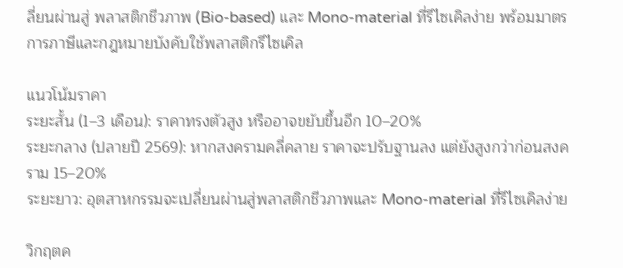ลี่ยนผ่านสู่ พลาสติกชีวภาพ (Bio-based) และ Mono-material ที่รีไซเคิลง่าย พร้อมมาตรการภาษีและกฎหมายบังคับใช้พลาสติกรีไซเคิล

แนวโน้มราคา
ระยะสั้น (1–3 เดือน): ราคาทรงตัวสูง หรืออาจขยับขึ้นอีก 10–20%
ระยะกลาง (ปลายปี 2569): หากสงครามคลี่คลาย ราคาจะปรับฐานลง แต่ยังสูงกว่าก่อนสงคราม 15–20%
ระยะยาว: อุตสาหกรรมจะเปลี่ยนผ่านสู่พลาสติกชีวภาพและ Mono-material ที่รีไซเคิลง่าย

วิกฤตค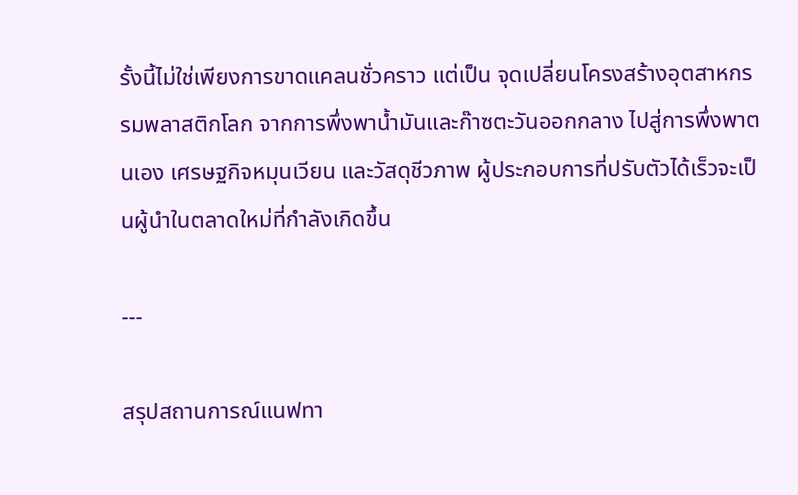รั้งนี้ไม่ใช่เพียงการขาดแคลนชั่วคราว แต่เป็น จุดเปลี่ยนโครงสร้างอุตสาหกรรมพลาสติกโลก จากการพึ่งพาน้ำมันและก๊าซตะวันออกกลาง ไปสู่การพึ่งพาตนเอง เศรษฐกิจหมุนเวียน และวัสดุชีวภาพ ผู้ประกอบการที่ปรับตัวได้เร็วจะเป็นผู้นำในตลาดใหม่ที่กำลังเกิดขึ้น

---

สรุปสถานการณ์แนฟทา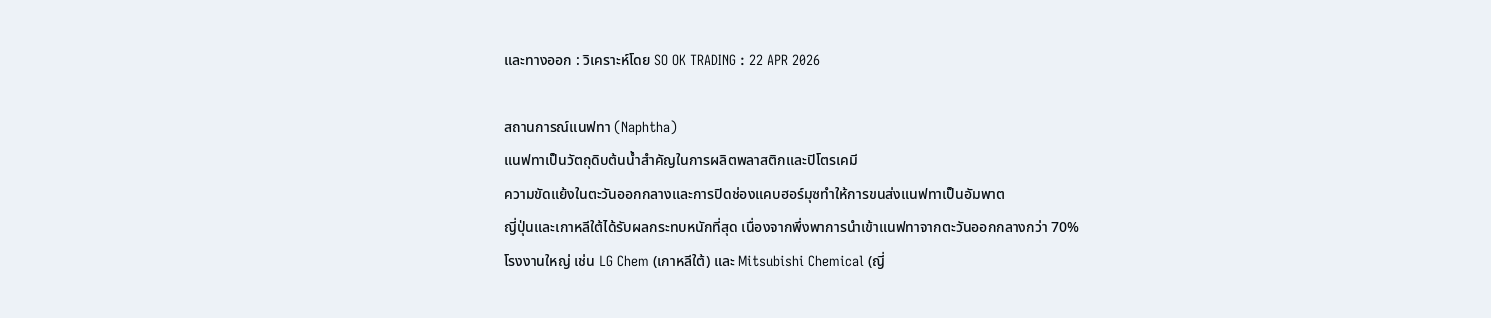และทางออก : วิเคราะห์โดย SO OK TRADING : 22 APR 2026

สถานการณ์แนฟทา (Naphtha)
แนฟทาเป็นวัตถุดิบต้นน้ำสำคัญในการผลิตพลาสติกและปิโตรเคมี
ความขัดแย้งในตะวันออกกลางและการปิดช่องแคบฮอร์มุซทำให้การขนส่งแนฟทาเป็นอัมพาต
ญี่ปุ่นและเกาหลีใต้ได้รับผลกระทบหนักที่สุด เนื่องจากพึ่งพาการนำเข้าแนฟทาจากตะวันออกกลางกว่า 70%
โรงงานใหญ่ เช่น LG Chem (เกาหลีใต้) และ Mitsubishi Chemical (ญี่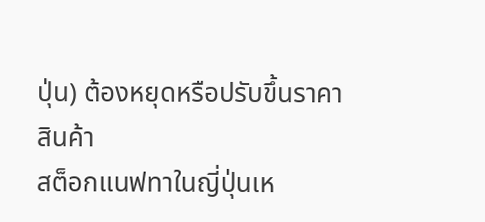ปุ่น) ต้องหยุดหรือปรับขึ้นราคาสินค้า
สต็อกแนฟทาในญี่ปุ่นเห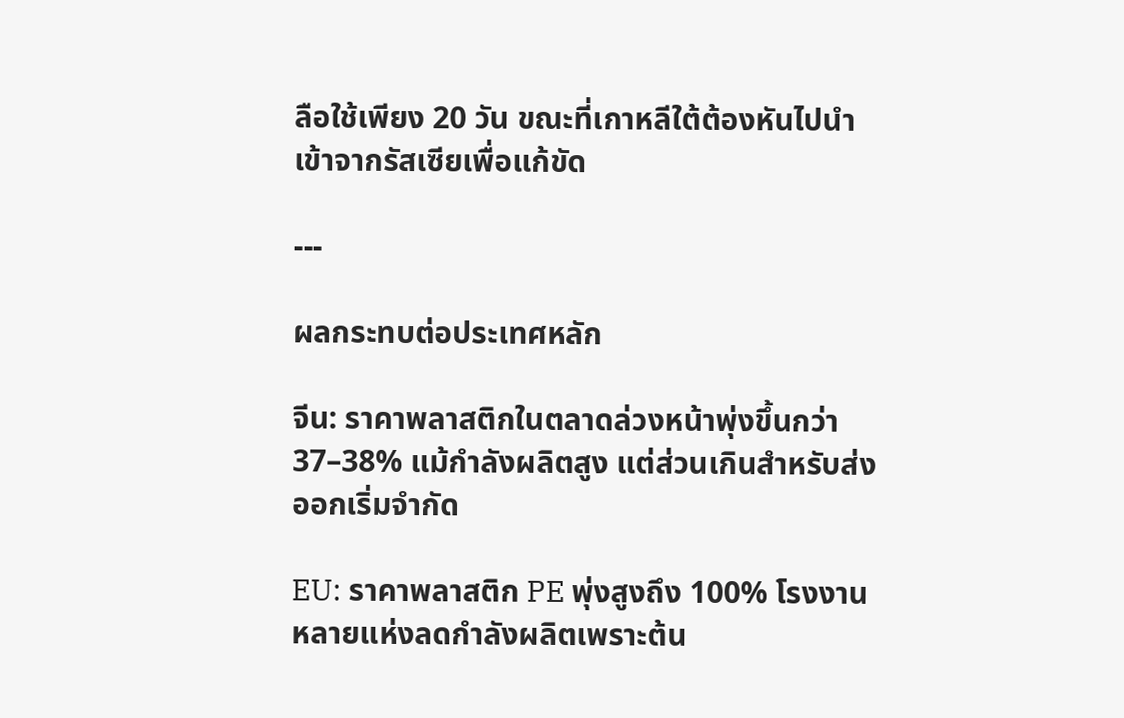ลือใช้เพียง 20 วัน ขณะที่เกาหลีใต้ต้องหันไปนำเข้าจากรัสเซียเพื่อแก้ขัด

---

ผลกระทบต่อประเทศหลัก

จีน: ราคาพลาสติกในตลาดล่วงหน้าพุ่งขึ้นกว่า 37–38% แม้กำลังผลิตสูง แต่ส่วนเกินสำหรับส่งออกเริ่มจำกัด

EU: ราคาพลาสติก PE พุ่งสูงถึง 100% โรงงานหลายแห่งลดกำลังผลิตเพราะต้น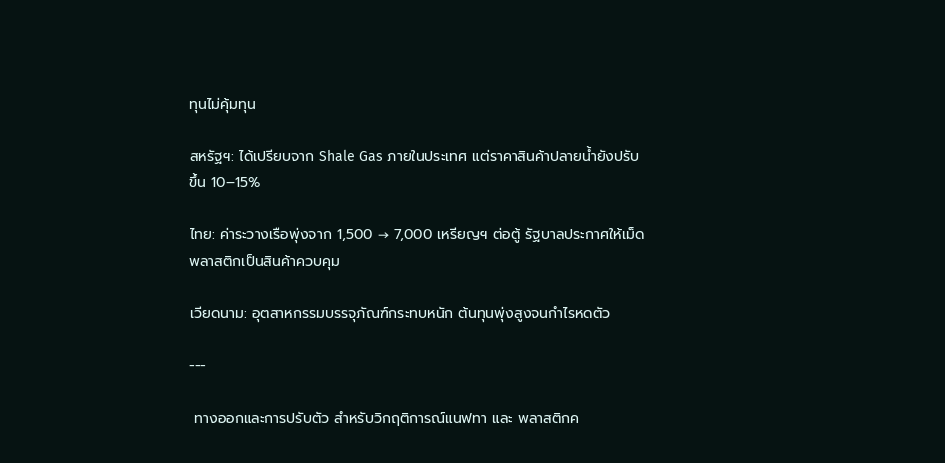ทุนไม่คุ้มทุน

สหรัฐฯ: ได้เปรียบจาก Shale Gas ภายในประเทศ แต่ราคาสินค้าปลายน้ำยังปรับขึ้น 10–15%

ไทย: ค่าระวางเรือพุ่งจาก 1,500 → 7,000 เหรียญฯ ต่อตู้ รัฐบาลประกาศให้เม็ดพลาสติกเป็นสินค้าควบคุม

เวียดนาม: อุตสาหกรรมบรรจุภัณฑ์กระทบหนัก ต้นทุนพุ่งสูงจนกำไรหดตัว

---

 ทางออกและการปรับตัว สำหรับวิกฤติการณ์แนฟทา และ พลาสติกค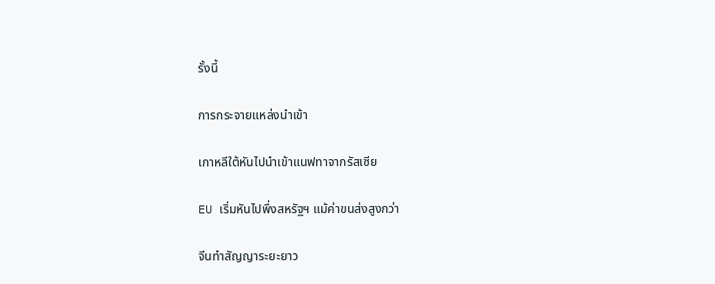รั้งนี้

การกระจายแหล่งนำเข้า

เกาหลีใต้หันไปนำเข้าแนฟทาจากรัสเซีย

EU เริ่มหันไปพึ่งสหรัฐฯ แม้ค่าขนส่งสูงกว่า

จีนทำสัญญาระยะยาว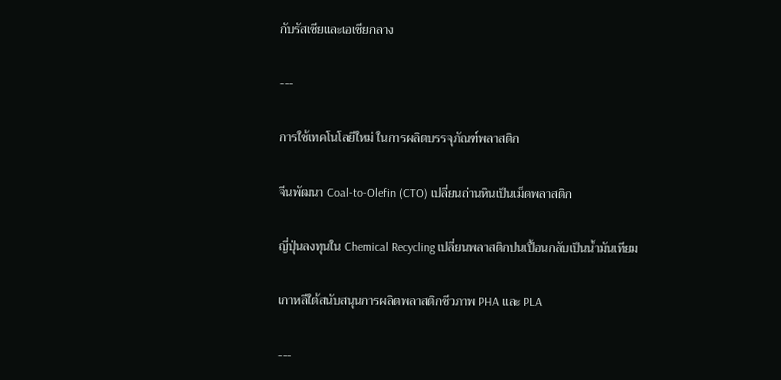กับรัสเซียและเอเชียกลาง

---

การใช้เทคโนโลยีใหม่ ในการผลิตบรรจุภัณฑ์พลาสติก

จีนพัฒนา Coal-to-Olefin (CTO) เปลี่ยนถ่านหินเป็นเม็ดพลาสติก

ญี่ปุ่นลงทุนใน Chemical Recycling เปลี่ยนพลาสติกปนเปื้อนกลับเป็นน้ำมันเทียม

เกาหลีใต้สนับสนุนการผลิตพลาสติกชีวภาพ PHA และ PLA

---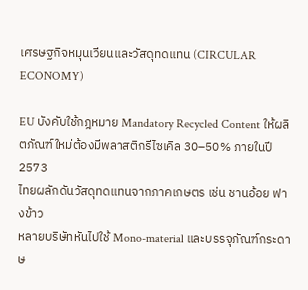เศรษฐกิจหมุนเวียนและวัสดุทดแทน (CIRCULAR ECONOMY)

EU บังคับใช้กฎหมาย Mandatory Recycled Content ให้ผลิตภัณฑ์ใหม่ต้องมีพลาสติกรีไซเคิล 30–50% ภายในปี 2573
ไทยผลักดันวัสดุทดแทนจากภาคเกษตร เช่น ชานอ้อย ฟางข้าว
หลายบริษัทหันไปใช้ Mono-material และบรรจุภัณฑ์กระดาษ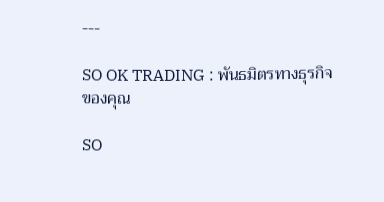---

SO OK TRADING : พันธมิตรทางธุรกิจของคุณ

SO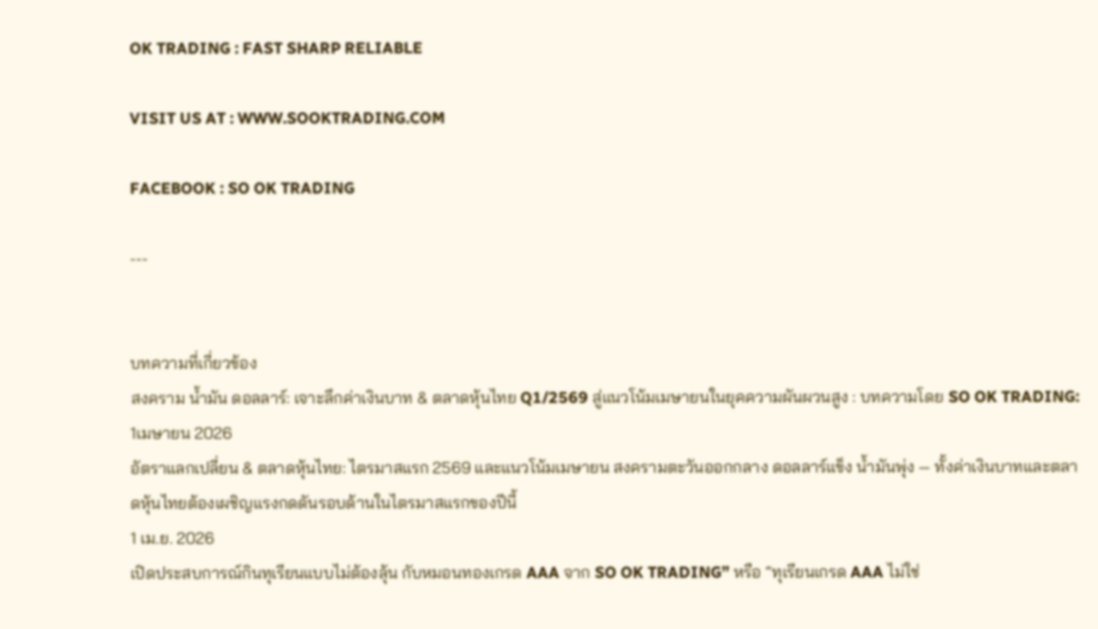OK TRADING : FAST SHARP RELIABLE

VISIT US AT : WWW.SOOKTRADING.COM

FACEBOOK : SO OK TRADING

---


บทความที่เกี่ยวข้อง
สงคราม น้ำมัน ดอลลาร์: เจาะลึกค่าเงินบาท & ตลาดหุ้นไทย Q1/2569 สู่แนวโน้มเมษายนในยุคความผันผวนสูง : บทความโดย SO OK TRADING: 1เมษายน 2026
อัตราแลกเปลี่ยน & ตลาดหุ้นไทย: ไตรมาสแรก 2569 และแนวโน้มเมษายน สงครามตะวันออกกลาง ดอลลาร์แข็ง น้ำมันพุ่ง — ทั้งค่าเงินบาทและตลาดหุ้นไทยต้องเผชิญแรงกดดันรอบด้านในไตรมาสแรกของปีนี้
1 เม.ย. 2026
เปิดประสบการณ์กินทุเรียนแบบไม่ต้องลุ้น กับหมอนทองเกรด AAA จาก SO OK TRADING” หรือ “ทุเรียนเกรด AAA ไม่ใช่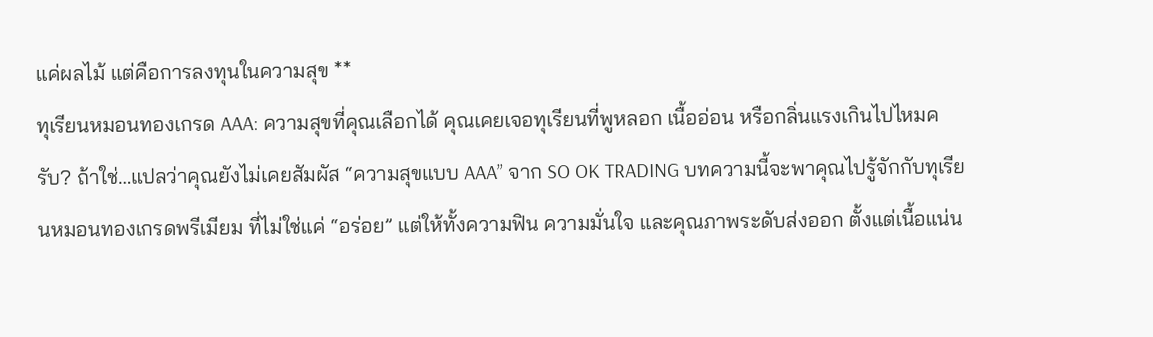แค่ผลไม้ แต่คือการลงทุนในความสุข **
ทุเรียนหมอนทองเกรด AAA: ความสุขที่คุณเลือกได้ คุณเคยเจอทุเรียนที่พูหลอก เนื้ออ่อน หรือกลิ่นแรงเกินไปไหมครับ? ถ้าใช่…แปลว่าคุณยังไม่เคยสัมผัส “ความสุขแบบ AAA” จาก SO OK TRADING บทความนี้จะพาคุณไปรู้จักกับทุเรียนหมอนทองเกรดพรีเมียม ที่ไม่ใช่แค่ “อร่อย” แต่ให้ทั้งความฟิน ความมั่นใจ และคุณภาพระดับส่งออก ตั้งแต่เนื้อแน่น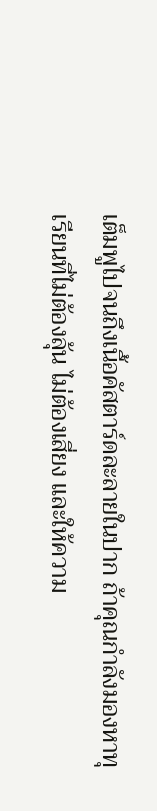เต็มพูไปจนถึงเนื้อคัสตาร์ดละลายในปาก ถ้าคุณกำลังมองหาทุเรียนที่ไม่ต้องลุ้น ไม่ต้องเสี่ยง และให้ความ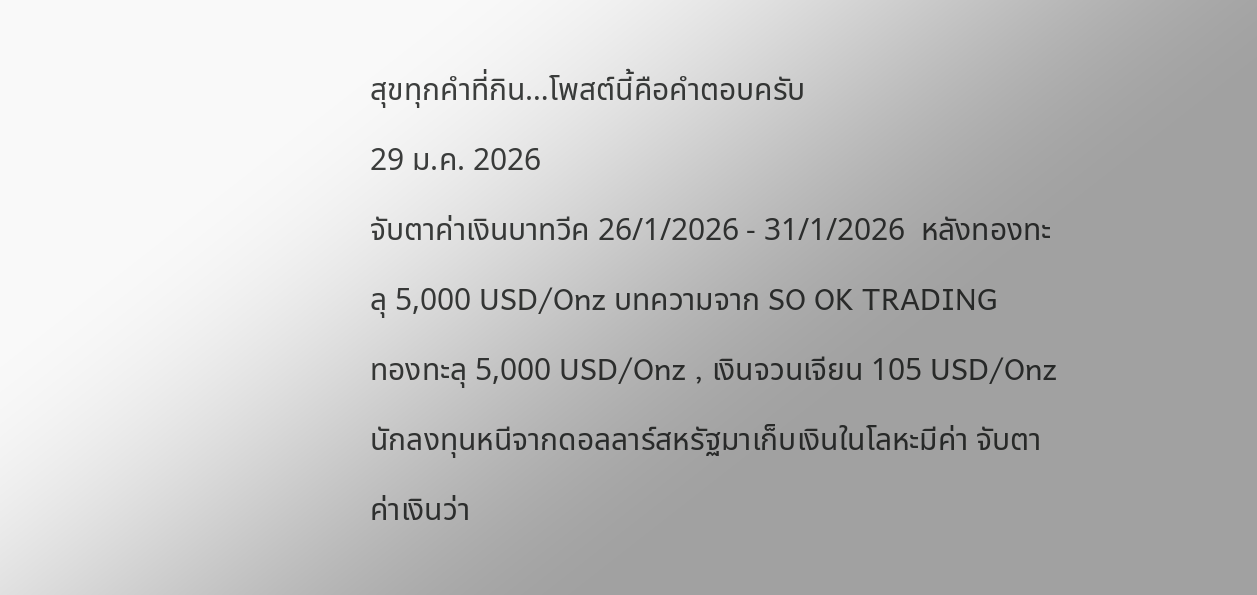สุขทุกคำที่กิน…โพสต์นี้คือคำตอบครับ
29 ม.ค. 2026
จับตาค่าเงินบาทวีค 26/1/2026 - 31/1/2026  หลังทองทะลุ 5,000 USD/Onz บทความจาก SO OK TRADING
ทองทะลุ 5,000 USD/Onz , เงินจวนเจียน 105 USD/Onz นักลงทุนหนีจากดอลลาร์สหรัฐมาเก็บเงินในโลหะมีค่า จับตาค่าเงินว่า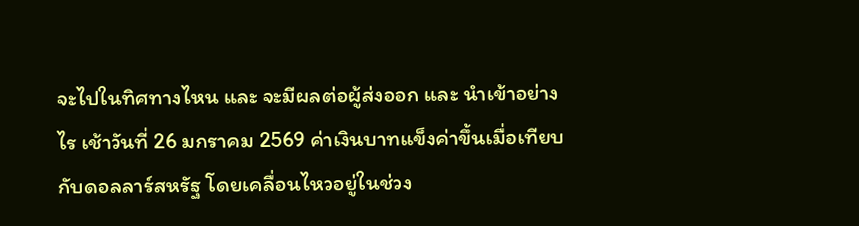จะไปในทิศทางไหน และ จะมีผลต่อผู้ส่งออก และ นำเข้าอย่างไร เช้าวันที่ 26 มกราคม 2569 ค่าเงินบาทแข็งค่าขึ้นเมื่อเทียบกับดอลลาร์สหรัฐ โดยเคลื่อนไหวอยู่ในช่วง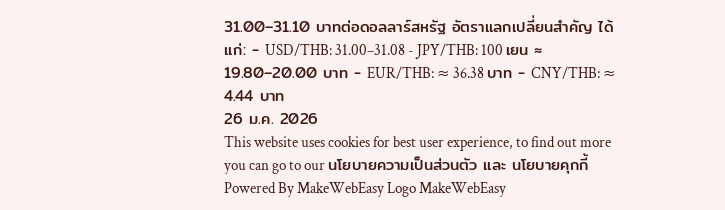31.00–31.10 บาทต่อดอลลาร์สหรัฐ อัตราแลกเปลี่ยนสำคัญ ได้แก่: - USD/THB: 31.00–31.08 - JPY/THB: 100 เยน ≈ 19.80–20.00 บาท - EUR/THB: ≈ 36.38 บาท - CNY/THB: ≈ 4.44 บาท
26 ม.ค. 2026
This website uses cookies for best user experience, to find out more you can go to our นโยบายความเป็นส่วนตัว และ นโยบายคุกกี้
Powered By MakeWebEasy Logo MakeWebEasy